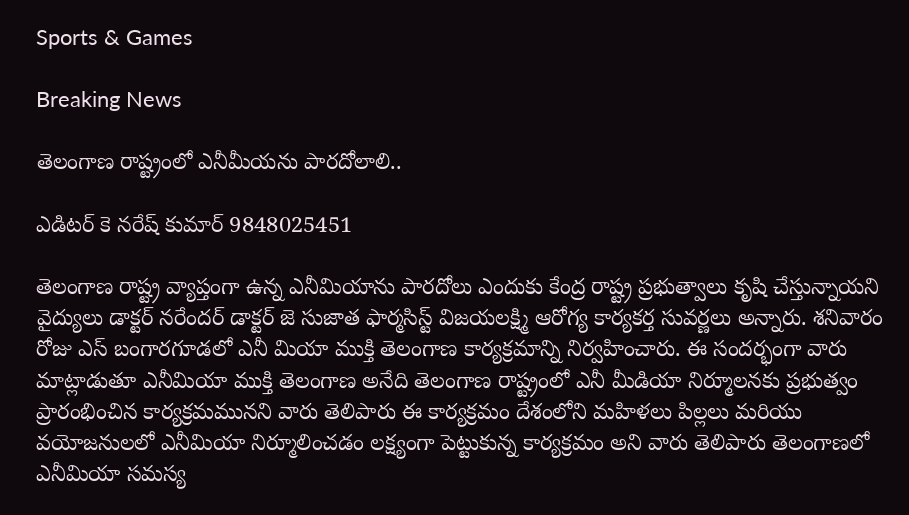Sports & Games

Breaking News

తెలంగాణ రాష్ట్రంలో ఎనీమీయను పారదోలాలి..

ఎడిటర్ కె నరేష్ కుమార్ 9848025451

తెలంగాణ రాష్ట్ర వ్యాప్తంగా ఉన్న ఎనీమియాను పారదోలు ఎందుకు కేంద్ర రాష్ట్ర ప్రభుత్వాలు కృషి చేస్తున్నాయని వైద్యులు డాక్టర్ నరేందర్ డాక్టర్ జె సుజాత ఫార్మసిస్ట్ విజయలక్ష్మి ఆరోగ్య కార్యకర్త సువర్ణలు అన్నారు. శనివారం రోజు ఎస్ బంగారగూడలో ఎనీ మియా ముక్తి తెలంగాణ కార్యక్రమాన్ని నిర్వహించారు. ఈ సందర్భంగా వారు మాట్లాడుతూ ఎనీమియా ముక్తి తెలంగాణ అనేది తెలంగాణ రాష్ట్రంలో ఎనీ మీడియా నిర్మూలనకు ప్రభుత్వం ప్రారంభించిన కార్యక్రమమునని వారు తెలిపారు ఈ కార్యక్రమం దేశంలోని మహిళలు పిల్లలు మరియు వయోజనులలో ఎనీమియా నిర్మూలించడం లక్ష్యంగా పెట్టుకున్న కార్యక్రమం అని వారు తెలిపారు తెలంగాణలో ఎనీమియా సమస్య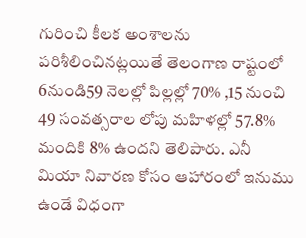గురించి కీలక అంశాలను పరిశీలించినట్లయితే తెలంగాణ రాష్టంలో 6నుండి59 నెలల్లో పిల్లల్లో 70% ,15 నుంచి 49 సంవత్సరాల లోపు మహిళల్లో 57.8% మందికి 8% ఉందని తెలిపారు. ఎనీ మియా నివారణ కోసం ఆహారంలో ఇనుము ఉండే విధంగా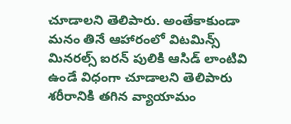చూడాలని తెలిపారు. అంతేకాకుండా మనం తినే ఆహారంలో విటమిన్స్ మినరల్స్ ఐరన్ పులికి ఆసిడ్ లాంటివి ఉండే విధంగా చూడాలని తెలిపారు శరీరానికి తగిన వ్యాయామం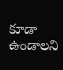కూడా ఉండాలని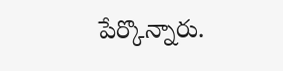పేర్కొన్నారు.